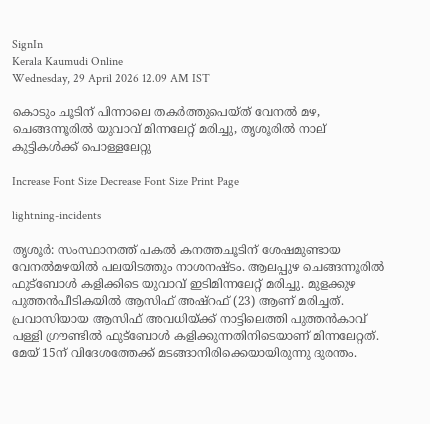SignIn
Kerala Kaumudi Online
Wednesday, 29 April 2026 12.09 AM IST

കൊടും ചൂടിന് പിന്നാലെ തകർത്തുപെയ്‌ത് വേനൽ മഴ, ചെങ്ങന്നൂരിൽ യുവാവ് മിന്നലേറ്റ് മരിച്ചു, തൃശൂരിൽ നാല് കുട്ടികൾക്ക് പൊള്ളലേറ്റു

Increase Font Size Decrease Font Size Print Page

lightning-incidents

തൃശൂർ: സംസ്ഥാനത്ത് പകൽ കനത്തചൂടിന് ശേഷമുണ്ടായ വേനൽമഴയിൽ പലയിടത്തും നാശനഷ്‌ടം. ആലപ്പുഴ ചെങ്ങന്നൂരിൽ ഫുട്ബോൾ കളിക്കിടെ യുവാവ് ഇടിമിന്നലേറ്റ് മരിച്ചു. മുളക്കുഴ പുത്തൻപീടികയിൽ ആസിഫ് അഷ്‌റഫ് (23) ആണ് മരിച്ചത്. പ്രവാസിയായ ആസിഫ് അവധിയ്‌ക്ക് നാട്ടിലെത്തി പുത്തൻകാവ് പള്ളി ഗ്രൗണ്ടിൽ ഫുട്‌ബോൾ കളിക്കുന്നതിനിടെയാണ് മിന്നലേറ്റത്. മേയ് 15ന് വിദേശത്തേക്ക് മടങ്ങാനിരിക്കെയായിരുന്നു ദുരന്തം.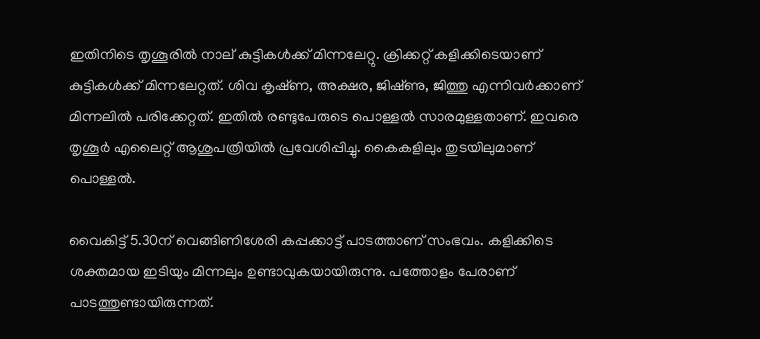ഇതിനിടെ തൃശൂരിൽ നാല് കുട്ടികൾക്ക് മിന്നലേറ്റു. ക്രിക്കറ്റ്‌ കളിക്കിടെയാണ് കുട്ടികൾക്ക് മിന്നലേറ്റത്. ശിവ കൃഷ്‌ണ, അക്ഷര, ജിഷ്‌ണു, ജിത്തു എന്നിവർക്കാണ് മിന്നലിൽ പരിക്കേറ്റത്. ഇതിൽ രണ്ടുപേരുടെ പൊള്ളൽ സാരമുള്ളതാണ്. ഇവരെ തൃശൂർ എലൈറ്റ് ആശുപത്രിയിൽ പ്രവേശിപ്പിച്ചു. കൈകളിലും തുടയിലുമാണ് പൊള്ളൽ.

വൈകിട്ട് 5.30ന് വെങ്ങിണിശേരി കപ്പക്കാട്ട് പാടത്താണ് സംഭവം. കളിക്കിടെ ശക്തമായ ഇടിയും മിന്നലും ഉണ്ടാവുകയായിരുന്നു. പത്തോളം പേരാണ് പാടത്തുണ്ടായിരുന്നത്.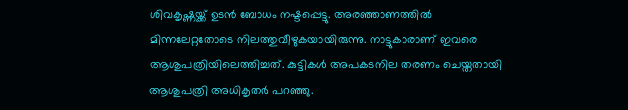ശിവകൃഷ്ണയ്ക്ക് ഉടൻ ബോധം നഷ്ടപ്പെട്ടു. അരഞ്ഞാണത്തിൽ മിന്നലേറ്റതോടെ നിലത്തുവീഴുകയായിരുന്നു. നാട്ടുകാരാണ് ഇവരെ ആശുപത്രിയിലെത്തിച്ചത്. കുട്ടികൾ അപകടനില തരണം ചെയ്തതായി ആശുപത്രി അധികൃതർ പറഞ്ഞു.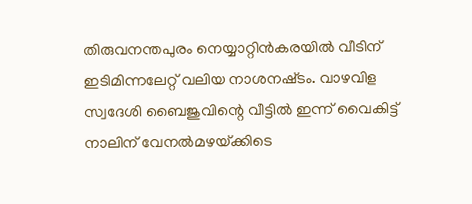തിരുവനന്തപുരം നെയ്യാറ്റിൻകരയിൽ വീടിന് ഇടിമിന്നലേറ്റ് വലിയ നാശനഷ്‌ടം. വാഴവിള സ്വദേശി ബൈജുവിന്റെ വീട്ടിൽ ഇന്ന് വൈകിട്ട് നാലിന് വേനൽമഴയ്‌ക്കിടെ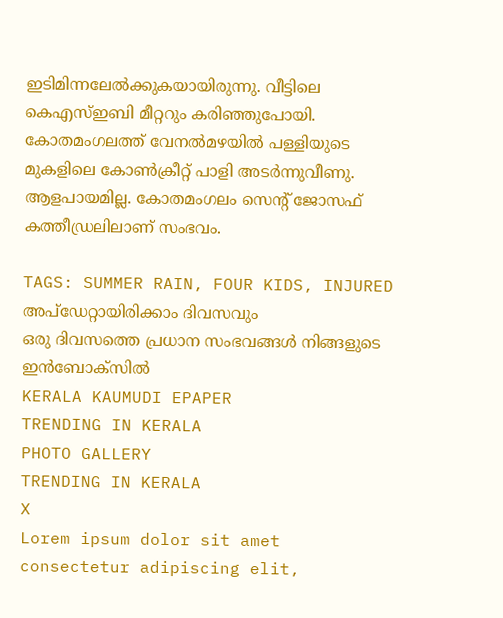ഇടിമിന്നലേൽക്കുകയായിരുന്നു. വീട്ടിലെ കെഎസ്ഇബി മീറ്ററും കരിഞ്ഞുപോയി. കോതമംഗലത്ത് വേനൽമഴയിൽ പള്ളിയുടെ മുകളിലെ കോൺക്രീറ്റ് പാളി അടർന്നുവീണു. ആളപായമില്ല. കോതമംഗലം സെന്റ് ജോസഫ് കത്തീഡ്രലിലാണ് സംഭവം.

TAGS: SUMMER RAIN, FOUR KIDS, INJURED
അപ്ഡേറ്റായിരിക്കാം ദിവസവും
ഒരു ദിവസത്തെ പ്രധാന സംഭവങ്ങൾ നിങ്ങളുടെ ഇൻബോക്സിൽ
KERALA KAUMUDI EPAPER
TRENDING IN KERALA
PHOTO GALLERY
TRENDING IN KERALA
X
Lorem ipsum dolor sit amet
consectetur adipiscing elit,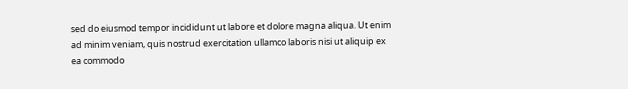sed do eiusmod tempor incididunt ut labore et dolore magna aliqua. Ut enim ad minim veniam, quis nostrud exercitation ullamco laboris nisi ut aliquip ex ea commodo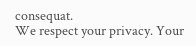consequat.
We respect your privacy. Your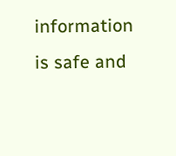information is safe and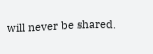will never be shared.